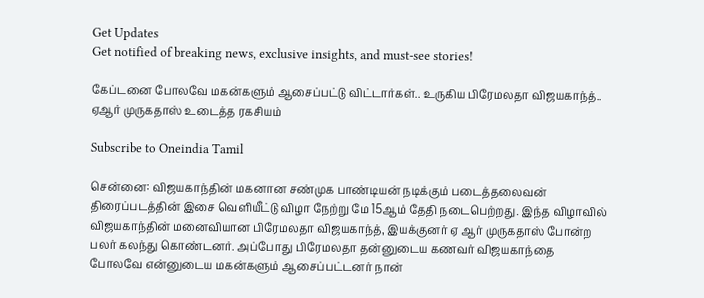Get Updates
Get notified of breaking news, exclusive insights, and must-see stories!

கேப்டனை போலவே மகன்களும் ஆசைப்பட்டு விட்டார்கள்.. உருகிய பிரேமலதா விஜயகாந்த்.. ஏஆர் முருகதாஸ் உடைத்த ரகசியம்

Subscribe to Oneindia Tamil

சென்னை: விஜயகாந்தின் மகனான சண்முக பாண்டியன் நடிக்கும் படைத்தலைவன் திரைப்படத்தின் இசை வெளியீட்டு விழா நேற்று மே 15ஆம் தேதி நடைபெற்றது. இந்த விழாவில் விஜயகாந்தின் மனைவியான பிரேமலதா விஜயகாந்த், இயக்குனர் ஏ ஆர் முருகதாஸ் போன்ற பலர் கலந்து கொண்டனர். அப்போது பிரேமலதா தன்னுடைய கணவர் விஜயகாந்தை போலவே என்னுடைய மகன்களும் ஆசைப்பட்டனர் நான்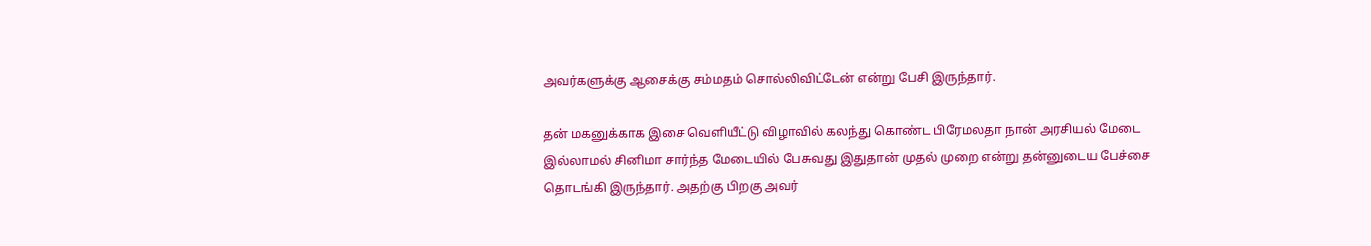அவர்களுக்கு ஆசைக்கு சம்மதம் சொல்லிவிட்டேன் என்று பேசி இருந்தார்.

தன் மகனுக்காக இசை வெளியீட்டு விழாவில் கலந்து கொண்ட பிரேமலதா நான் அரசியல் மேடை இல்லாமல் சினிமா சார்ந்த மேடையில் பேசுவது இதுதான் முதல் முறை என்று தன்னுடைய பேச்சை தொடங்கி இருந்தார். அதற்கு பிறகு அவர்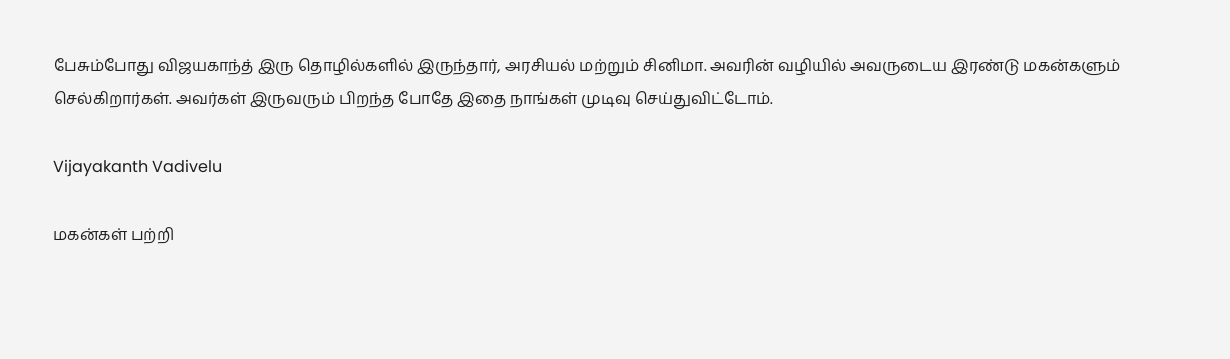பேசும்போது விஜயகாந்த் இரு தொழில்களில் இருந்தார், அரசியல் மற்றும் சினிமா. அவரின் வழியில் அவருடைய இரண்டு மகன்களும் செல்கிறார்கள். அவர்கள் இருவரும் பிறந்த போதே இதை நாங்கள் முடிவு செய்துவிட்டோம்.

Vijayakanth Vadivelu

மகன்கள் பற்றி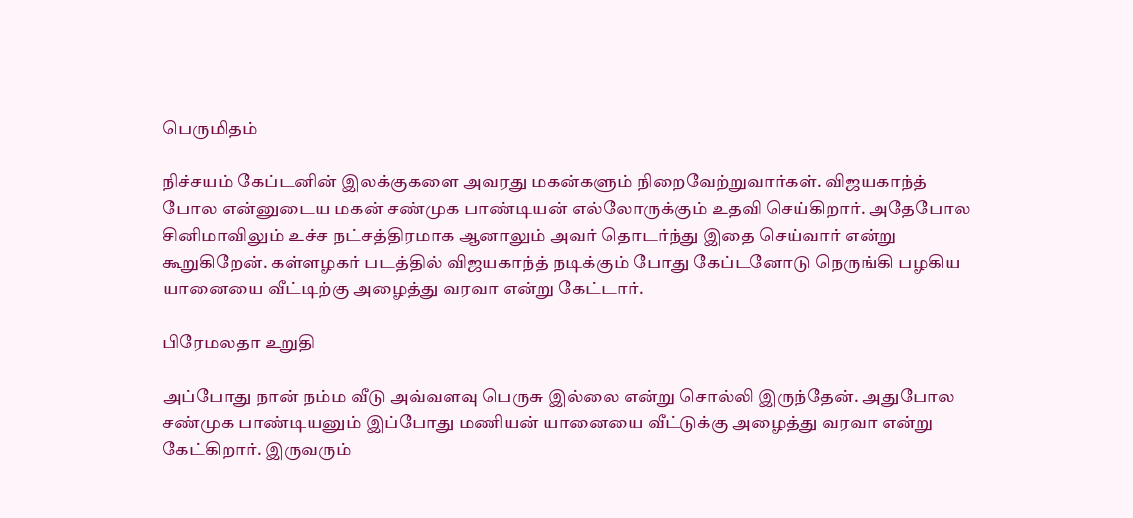பெருமிதம்

நிச்சயம் கேப்டனின் இலக்குகளை அவரது மகன்களும் நிறைவேற்றுவார்கள். விஜயகாந்த் போல என்னுடைய மகன் சண்முக பாண்டியன் எல்லோருக்கும் உதவி செய்கிறார். அதேபோல சினிமாவிலும் உச்ச நட்சத்திரமாக ஆனாலும் அவர் தொடர்ந்து இதை செய்வார் என்று கூறுகிறேன். கள்ளழகர் படத்தில் விஜயகாந்த் நடிக்கும் போது கேப்டனோடு நெருங்கி பழகிய யானையை வீட்டிற்கு அழைத்து வரவா என்று கேட்டார்.

பிரேமலதா உறுதி

அப்போது நான் நம்ம வீடு அவ்வளவு பெருசு இல்லை என்று சொல்லி இருந்தேன். அதுபோல சண்முக பாண்டியனும் இப்போது மணியன் யானையை வீட்டுக்கு அழைத்து வரவா என்று கேட்கிறார். இருவரும்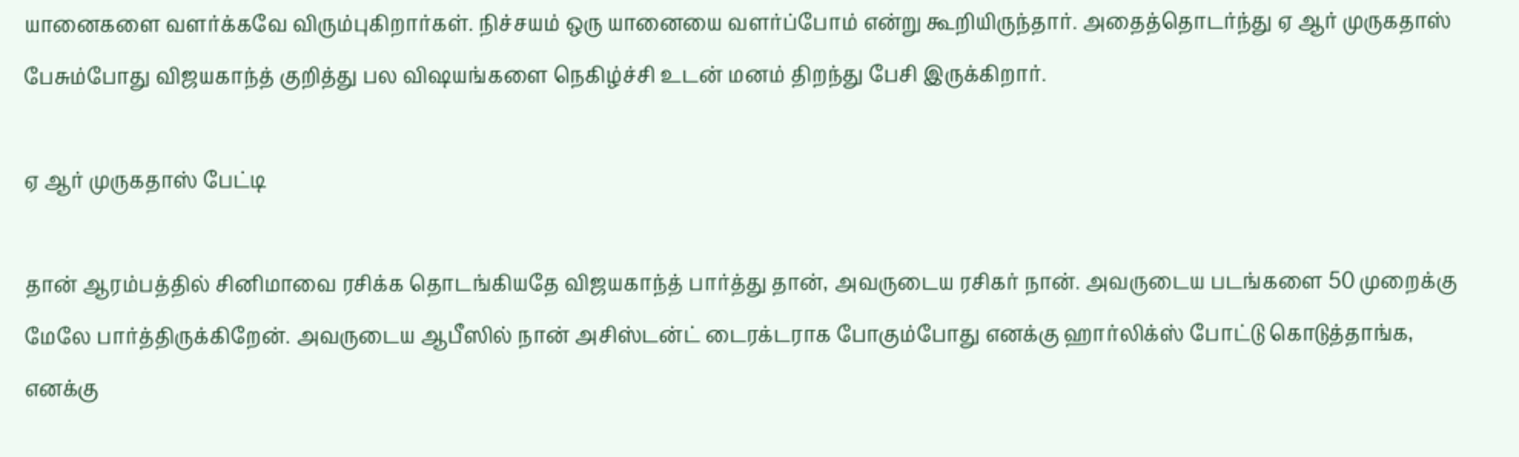யானைகளை வளர்க்கவே விரும்புகிறார்கள். நிச்சயம் ஒரு யானையை வளர்ப்போம் என்று கூறியிருந்தார். அதைத்தொடர்ந்து ஏ ஆர் முருகதாஸ் பேசும்போது விஜயகாந்த் குறித்து பல விஷயங்களை நெகிழ்ச்சி உடன் மனம் திறந்து பேசி இருக்கிறார்.

ஏ ஆர் முருகதாஸ் பேட்டி

தான் ஆரம்பத்தில் சினிமாவை ரசிக்க தொடங்கியதே விஜயகாந்த் பார்த்து தான், அவருடைய ரசிகர் நான். அவருடைய படங்களை 50 முறைக்கு மேலே பார்த்திருக்கிறேன். அவருடைய ஆபீஸில் நான் அசிஸ்டன்ட் டைரக்டராக போகும்போது எனக்கு ஹார்லிக்ஸ் போட்டு கொடுத்தாங்க, எனக்கு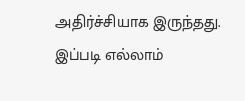அதிர்ச்சியாக இருந்தது. இப்படி எல்லாம்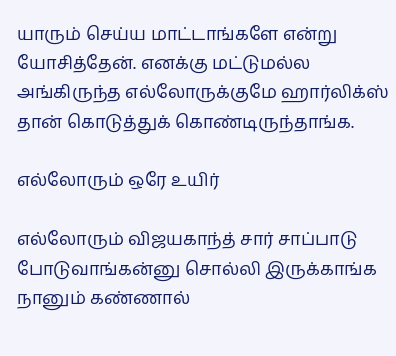யாரும் செய்ய மாட்டாங்களே என்று யோசித்தேன். எனக்கு மட்டுமல்ல அங்கிருந்த எல்லோருக்குமே ஹார்லிக்ஸ் தான் கொடுத்துக் கொண்டிருந்தாங்க.

எல்லோரும் ஒரே உயிர்

எல்லோரும் விஜயகாந்த் சார் சாப்பாடு போடுவாங்கன்னு சொல்லி இருக்காங்க நானும் கண்ணால்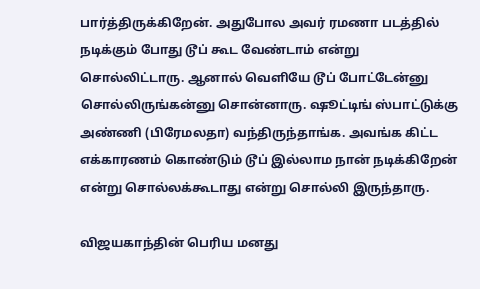பார்த்திருக்கிறேன். அதுபோல அவர் ரமணா படத்தில் நடிக்கும் போது டூப் கூட வேண்டாம் என்று சொல்லிட்டாரு. ஆனால் வெளியே டூப் போட்டேன்னு சொல்லிருங்கன்னு சொன்னாரு. ஷூட்டிங் ஸ்பாட்டுக்கு அண்ணி (பிரேமலதா) வந்திருந்தாங்க. அவங்க கிட்ட எக்காரணம் கொண்டும் டூப் இல்லாம நான் நடிக்கிறேன் என்று சொல்லக்கூடாது என்று சொல்லி இருந்தாரு.

விஜயகாந்தின் பெரிய மனது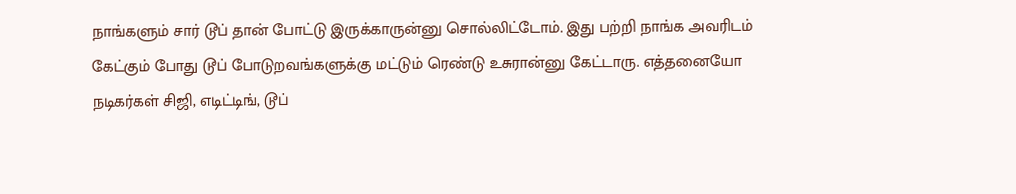நாங்களும் சார் டூப் தான் போட்டு இருக்காருன்னு சொல்லிட்டோம். இது பற்றி நாங்க அவரிடம் கேட்கும் போது டூப் போடுறவங்களுக்கு மட்டும் ரெண்டு உசுரான்னு கேட்டாரு. எத்தனையோ நடிகர்கள் சிஜி, எடிட்டிங், டூப்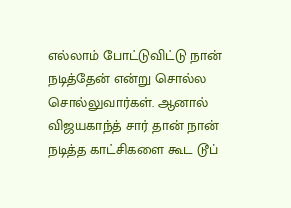எல்லாம் போட்டுவிட்டு நான் நடித்தேன் என்று சொல்ல சொல்லுவார்கள். ஆனால் விஜயகாந்த் சார் தான் நான் நடித்த காட்சிகளை கூட டூப்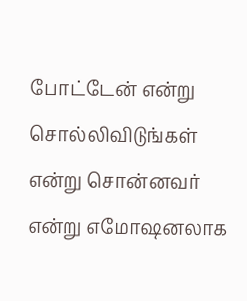போட்டேன் என்று சொல்லிவிடுங்கள் என்று சொன்னவர் என்று எமோஷனலாக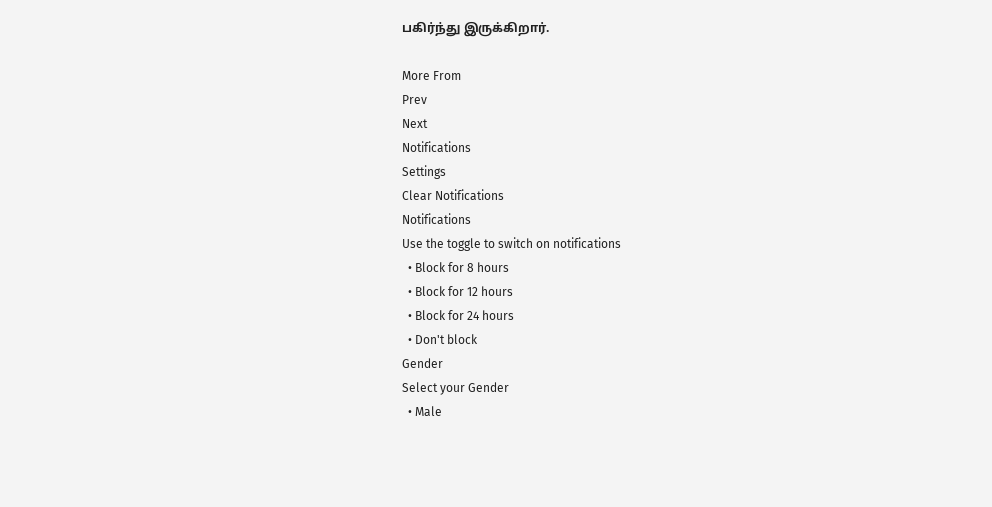பகிர்ந்து இருக்கிறார்.

More From
Prev
Next
Notifications
Settings
Clear Notifications
Notifications
Use the toggle to switch on notifications
  • Block for 8 hours
  • Block for 12 hours
  • Block for 24 hours
  • Don't block
Gender
Select your Gender
  • Male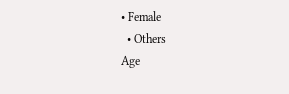• Female
  • Others
Age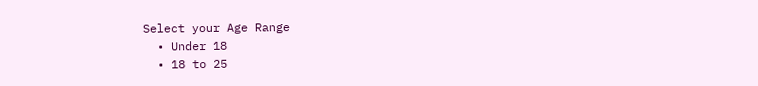Select your Age Range
  • Under 18
  • 18 to 25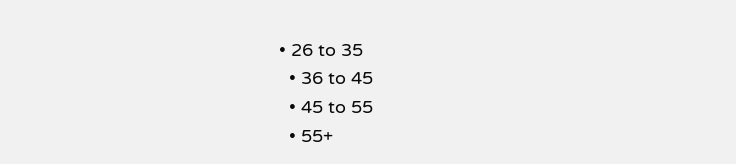• 26 to 35
  • 36 to 45
  • 45 to 55
  • 55+